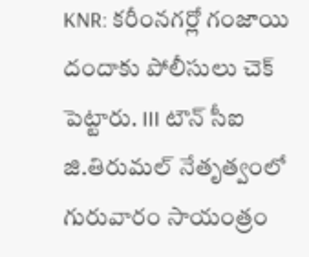KNR: కరీంనగర్లో గంజాయి దందాకు పోలీసులు చెక్ పెట్టారు. III టౌన్ సీఐ జి.తిరుమల్ నేతృత్వంలో గురువారం సాయంత్రం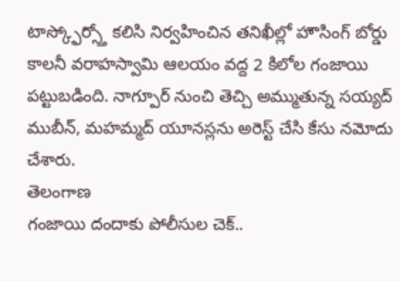టాస్క్ఫోర్స్తో కలిసి నిర్వహించిన తనిఖీల్లో హౌసింగ్ బోర్డు కాలనీ వరాహస్వామి ఆలయం వద్ద 2 కిలోల గంజాయి పట్టుబడింది. నాగ్పూర్ నుంచి తెచ్చి అమ్ముతున్న సయ్యద్ ముబీన్, మహమ్మద్ యూనస్లను అరెస్ట్ చేసి కేసు నమోదు చేశారు.
తెలంగాణ
గంజాయి దందాకు పోలీసుల చెక్..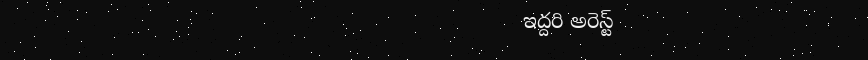ఇద్దరి అరెస్ట్